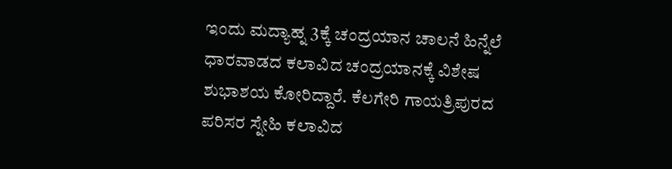ಇಂದು ಮದ್ಯಾಹ್ನ 3ಕ್ಕೆ ಚಂದ್ರಯಾನ ಚಾಲನೆ ಹಿನ್ನೆಲೆ ಧಾರವಾಡದ ಕಲಾವಿದ ಚಂದ್ರಯಾನಕ್ಕೆ ವಿಶೇಷ ಶುಭಾಶಯ ಕೋರಿದ್ದಾರೆ. ಕೆಲಗೇರಿ ಗಾಯತ್ರಿಪುರದ ಪರಿಸರ ಸ್ನೇಹಿ ಕಲಾವಿದ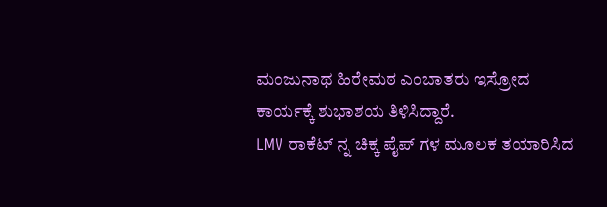ಮಂಜುನಾಥ ಹಿರೇಮಠ ಎಂಬಾತರು ಇಸ್ರೋದ ಕಾರ್ಯಕ್ಕೆ ಶುಭಾಶಯ ತಿಳಿಸಿದ್ದಾರೆ.
LMV ರಾಕೆಟ್ ನ್ನ ಚಿಕ್ಕ ಪೈಪ್ ಗಳ ಮೂಲಕ ತಯಾರಿಸಿದ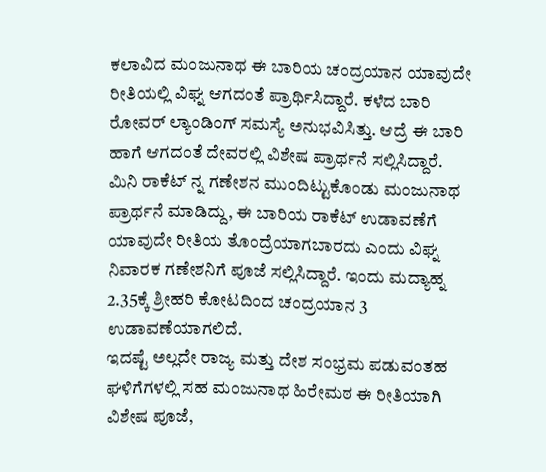ಕಲಾವಿದ ಮಂಜುನಾಥ ಈ ಬಾರಿಯ ಚಂದ್ರಯಾನ ಯಾವುದೇ ರೀತಿಯಲ್ಲಿ ವಿಘ್ನ ಆಗದಂತೆ ಪ್ರಾರ್ಥಿಸಿದ್ದಾರೆ. ಕಳೆದ ಬಾರಿ ರೋವರ್ ಲ್ಯಾಂಡಿಂಗ್ ಸಮಸ್ಯೆ ಅನುಭವಿಸಿತ್ತು. ಆದ್ರೆ ಈ ಬಾರಿ ಹಾಗೆ ಆಗದಂತೆ ದೇವರಲ್ಲಿ ವಿಶೇಷ ಪ್ರಾರ್ಥನೆ ಸಲ್ಲಿಸಿದ್ದಾರೆ.
ಮಿನಿ ರಾಕೆಟ್ ನ್ನ ಗಣೇಶನ ಮುಂದಿಟ್ಟುಕೊಂಡು ಮಂಜುನಾಥ ಪ್ರಾರ್ಥನೆ ಮಾಡಿದ್ದು, ಈ ಬಾರಿಯ ರಾಕೆಟ್ ಉಡಾವಣೆಗೆ ಯಾವುದೇ ರೀತಿಯ ತೊಂದ್ರೆಯಾಗಬಾರದು ಎಂದು ವಿಘ್ನ ನಿವಾರಕ ಗಣೇಶನಿಗೆ ಪೂಜೆ ಸಲ್ಲಿಸಿದ್ದಾರೆ. ಇಂದು ಮದ್ಯಾಹ್ನ 2.35ಕ್ಕೆ ಶ್ರೀಹರಿ ಕೋಟದಿಂದ ಚಂದ್ರಯಾನ 3 ಉಡಾವಣೆಯಾಗಲಿದೆ.
ಇದಷ್ಟೆ ಅಲ್ಲದೇ ರಾಜ್ಯ ಮತ್ತು ದೇಶ ಸಂಭ್ರಮ ಪಡುವಂತಹ ಘಳಿಗೆಗಳಲ್ಲಿ ಸಹ ಮಂಜುನಾಥ ಹಿರೇಮಠ ಈ ರೀತಿಯಾಗಿ ವಿಶೇಷ ಪೂಜೆ,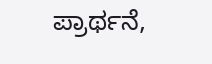ಪ್ರಾರ್ಥನೆ,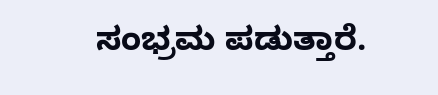ಸಂಭ್ರಮ ಪಡುತ್ತಾರೆ.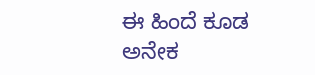ಈ ಹಿಂದೆ ಕೂಡ ಅನೇಕ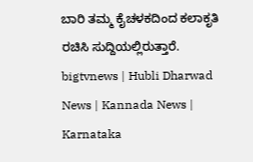ಬಾರಿ ತಮ್ಮ ಕೈಚಳಕದಿಂದ ಕಲಾಕೃತಿ ರಚಿಸಿ ಸುದ್ದಿಯಲ್ಲಿರುತ್ತಾರೆ.
bigtvnews | Hubli Dharwad News | Kannada News | Karnataka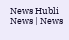News Hubli News | News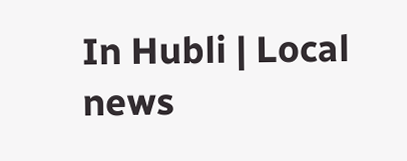In Hubli | Local news